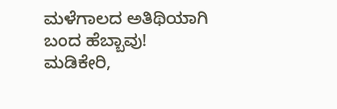ಮಳೆಗಾಲದ ಅತಿಥಿಯಾಗಿ ಬಂದ ಹೆಬ್ಬಾವು!
ಮಡಿಕೇರಿ,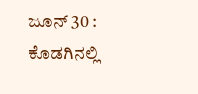ಜೂನ್ 30 : ಕೊಡಗಿನಲ್ಲಿ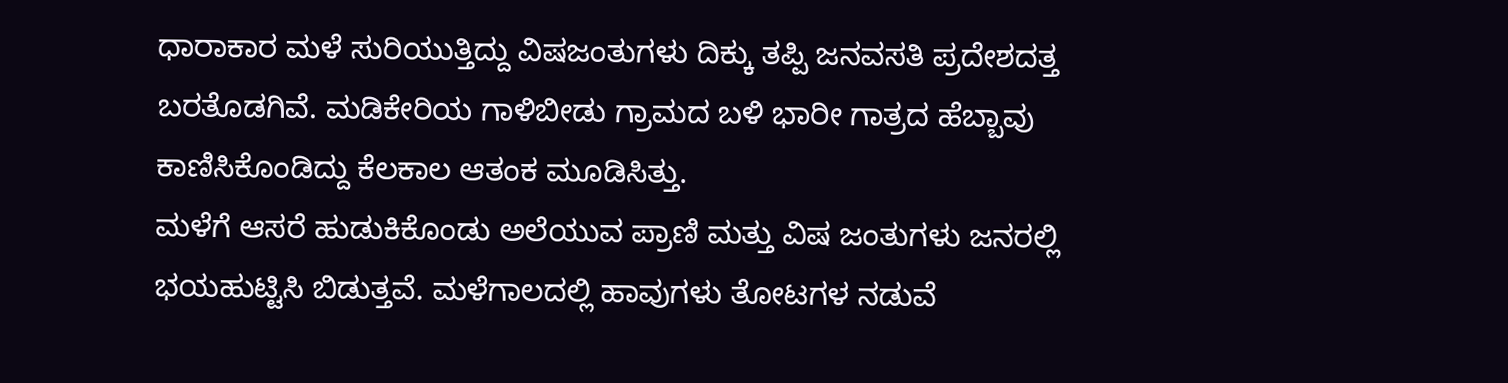ಧಾರಾಕಾರ ಮಳೆ ಸುರಿಯುತ್ತಿದ್ದು ವಿಷಜಂತುಗಳು ದಿಕ್ಕು ತಪ್ಪಿ ಜನವಸತಿ ಪ್ರದೇಶದತ್ತ ಬರತೊಡಗಿವೆ. ಮಡಿಕೇರಿಯ ಗಾಳಿಬೀಡು ಗ್ರಾಮದ ಬಳಿ ಭಾರೀ ಗಾತ್ರದ ಹೆಬ್ಬಾವು ಕಾಣಿಸಿಕೊಂಡಿದ್ದು ಕೆಲಕಾಲ ಆತಂಕ ಮೂಡಿಸಿತ್ತು.
ಮಳೆಗೆ ಆಸರೆ ಹುಡುಕಿಕೊಂಡು ಅಲೆಯುವ ಪ್ರಾಣಿ ಮತ್ತು ವಿಷ ಜಂತುಗಳು ಜನರಲ್ಲಿ ಭಯಹುಟ್ಟಿಸಿ ಬಿಡುತ್ತವೆ. ಮಳೆಗಾಲದಲ್ಲಿ ಹಾವುಗಳು ತೋಟಗಳ ನಡುವೆ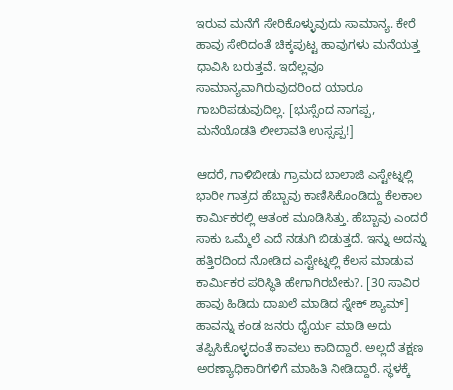ಇರುವ ಮನೆಗೆ ಸೇರಿಕೊಳ್ಳುವುದು ಸಾಮಾನ್ಯ. ಕೇರೆ ಹಾವು ಸೇರಿದಂತೆ ಚಿಕ್ಕಪುಟ್ಟ ಹಾವುಗಳು ಮನೆಯತ್ತ ಧಾವಿಸಿ ಬರುತ್ತವೆ. ಇದೆಲ್ಲವೂ ಸಾಮಾನ್ಯವಾಗಿರುವುದರಿಂದ ಯಾರೂ ಗಾಬರಿಪಡುವುದಿಲ್ಲ. [ಭುಸ್ಸೆಂದ ನಾಗಪ್ಪ, ಮನೆಯೊಡತಿ ಲೀಲಾವತಿ ಉಸ್ಸಪ್ಪ!]

ಆದರೆ, ಗಾಳಿಬೀಡು ಗ್ರಾಮದ ಬಾಲಾಜಿ ಎಸ್ಟೇಟ್ನಲ್ಲಿ ಭಾರೀ ಗಾತ್ರದ ಹೆಬ್ಬಾವು ಕಾಣಿಸಿಕೊಂಡಿದ್ದು ಕೆಲಕಾಲ ಕಾರ್ಮಿಕರಲ್ಲಿ ಆತಂಕ ಮೂಡಿಸಿತ್ತು. ಹೆಬ್ಬಾವು ಎಂದರೆ ಸಾಕು ಒಮ್ಮೆಲೆ ಎದೆ ನಡುಗಿ ಬಿಡುತ್ತದೆ. ಇನ್ನು ಅದನ್ನು ಹತ್ತಿರದಿಂದ ನೋಡಿದ ಎಸ್ಟೇಟ್ನಲ್ಲಿ ಕೆಲಸ ಮಾಡುವ ಕಾರ್ಮಿಕರ ಪರಿಸ್ಥಿತಿ ಹೇಗಾಗಿರಬೇಕು?. [30 ಸಾವಿರ ಹಾವು ಹಿಡಿದು ದಾಖಲೆ ಮಾಡಿದ ಸ್ನೇಕ್ ಶ್ಯಾಮ್]
ಹಾವನ್ನು ಕಂಡ ಜನರು ಧೈರ್ಯ ಮಾಡಿ ಅದು ತಪ್ಪಿಸಿಕೊಳ್ಳದಂತೆ ಕಾವಲು ಕಾದಿದ್ದಾರೆ. ಅಲ್ಲದೆ ತಕ್ಷಣ ಅರಣ್ಯಾಧಿಕಾರಿಗಳಿಗೆ ಮಾಹಿತಿ ನೀಡಿದ್ದಾರೆ. ಸ್ಥಳಕ್ಕೆ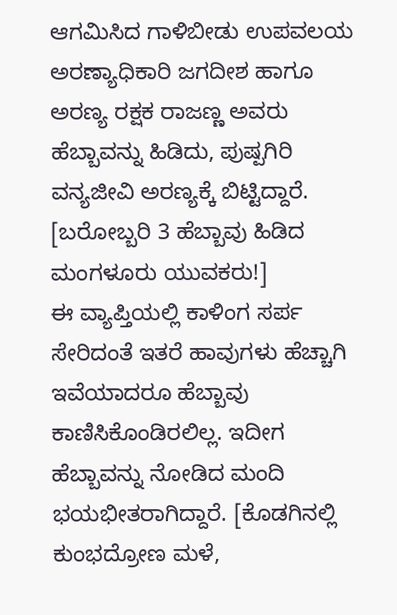ಆಗಮಿಸಿದ ಗಾಳಿಬೀಡು ಉಪವಲಯ ಅರಣ್ಯಾಧಿಕಾರಿ ಜಗದೀಶ ಹಾಗೂ ಅರಣ್ಯ ರಕ್ಷಕ ರಾಜಣ್ಣ ಅವರು ಹೆಬ್ಬಾವನ್ನು ಹಿಡಿದು, ಪುಷ್ಪಗಿರಿ ವನ್ಯಜೀವಿ ಅರಣ್ಯಕ್ಕೆ ಬಿಟ್ಟಿದ್ದಾರೆ. [ಬರೋಬ್ಬರಿ 3 ಹೆಬ್ಬಾವು ಹಿಡಿದ ಮಂಗಳೂರು ಯುವಕರು!]
ಈ ವ್ಯಾಪ್ತಿಯಲ್ಲಿ ಕಾಳಿಂಗ ಸರ್ಪ ಸೇರಿದಂತೆ ಇತರೆ ಹಾವುಗಳು ಹೆಚ್ಚಾಗಿ ಇವೆಯಾದರೂ ಹೆಬ್ಬಾವು ಕಾಣಿಸಿಕೊಂಡಿರಲಿಲ್ಲ. ಇದೀಗ ಹೆಬ್ಬಾವನ್ನು ನೋಡಿದ ಮಂದಿ ಭಯಭೀತರಾಗಿದ್ದಾರೆ. [ಕೊಡಗಿನಲ್ಲಿ ಕುಂಭದ್ರೋಣ ಮಳೆ,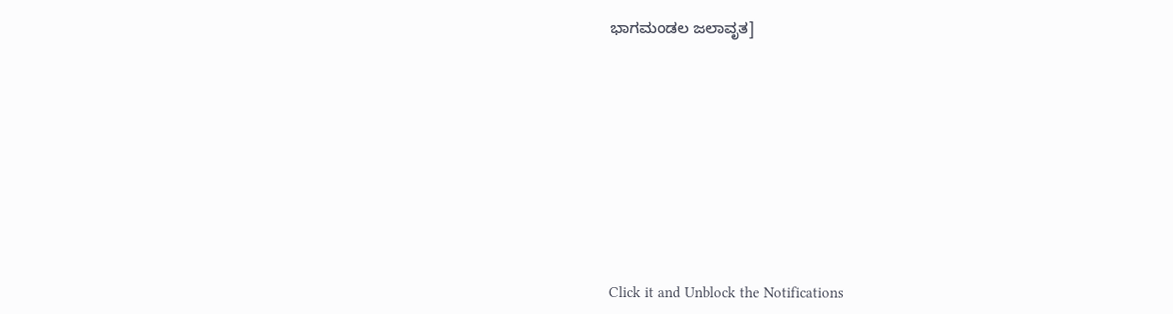ಭಾಗಮಂಡಲ ಜಲಾವೃತ]











Click it and Unblock the Notifications